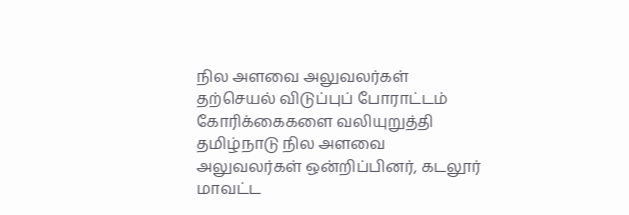நில அளவை அலுவலர்கள் தற்செயல் விடுப்புப் போராட்டம்
கோரிக்கைகளை வலியுறுத்தி தமிழ்நாடு நில அளவை அலுவலர்கள் ஒன்றிப்பினர், கடலூர் மாவட்ட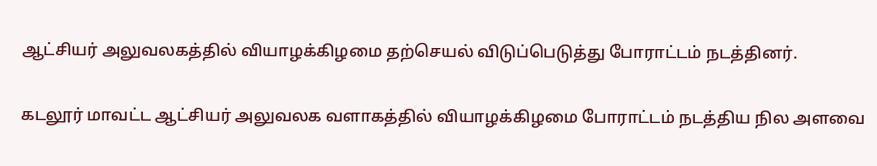ஆட்சியர் அலுவலகத்தில் வியாழக்கிழமை தற்செயல் விடுப்பெடுத்து போராட்டம் நடத்தினர்.

கடலூர் மாவட்ட ஆட்சியர் அலுவலக வளாகத்தில் வியாழக்கிழமை போராட்டம் நடத்திய நில அளவை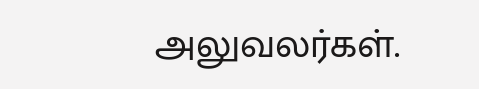அலுவலர்கள்.